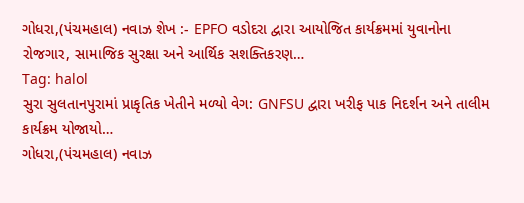ગોધરા,(પંચમહાલ) નવાઝ શેખ :- EPFO વડોદરા દ્વારા આયોજિત કાર્યક્રમમાં યુવાનોના રોજગાર, સામાજિક સુરક્ષા અને આર્થિક સશક્તિકરણ…
Tag: halol
સુરા સુલતાનપુરામાં પ્રાકૃતિક ખેતીને મળ્યો વેગ: GNFSU દ્વારા ખરીફ પાક નિદર્શન અને તાલીમ કાર્યક્રમ યોજાયો…
ગોધરા,(પંચમહાલ) નવાઝ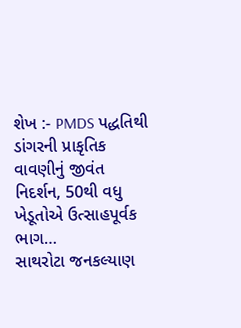શેખ :- PMDS પદ્ધતિથી ડાંગરની પ્રાકૃતિક વાવણીનું જીવંત નિદર્શન, 50થી વધુ ખેડૂતોએ ઉત્સાહપૂર્વક ભાગ…
સાથરોટા જનકલ્યાણ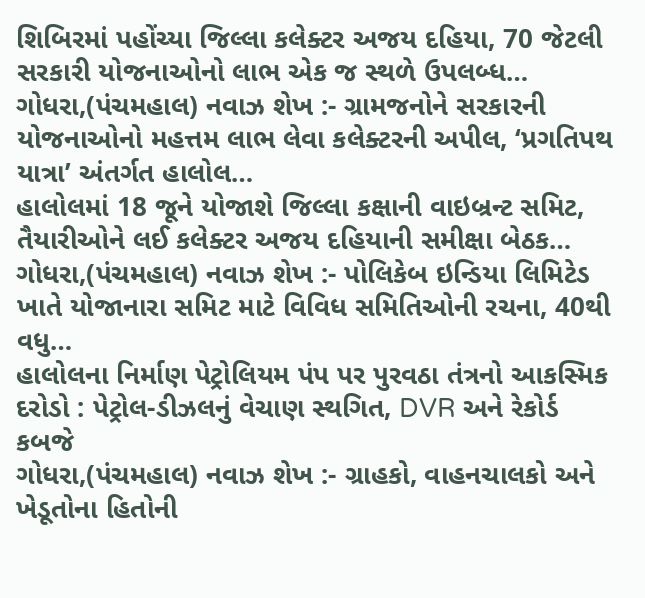શિબિરમાં પહોંચ્યા જિલ્લા કલેક્ટર અજય દહિયા, 70 જેટલી સરકારી યોજનાઓનો લાભ એક જ સ્થળે ઉપલબ્ધ…
ગોધરા,(પંચમહાલ) નવાઝ શેખ :- ગ્રામજનોને સરકારની યોજનાઓનો મહત્તમ લાભ લેવા કલેક્ટરની અપીલ, ‘પ્રગતિપથ યાત્રા’ અંતર્ગત હાલોલ…
હાલોલમાં 18 જૂને યોજાશે જિલ્લા કક્ષાની વાઇબ્રન્ટ સમિટ, તૈયારીઓને લઈ કલેક્ટર અજય દહિયાની સમીક્ષા બેઠક…
ગોધરા,(પંચમહાલ) નવાઝ શેખ :- પોલિકેબ ઇન્ડિયા લિમિટેડ ખાતે યોજાનારા સમિટ માટે વિવિધ સમિતિઓની રચના, 40થી વધુ…
હાલોલના નિર્માણ પેટ્રોલિયમ પંપ પર પુરવઠા તંત્રનો આકસ્મિક દરોડો : પેટ્રોલ-ડીઝલનું વેચાણ સ્થગિત, DVR અને રેકોર્ડ કબજે
ગોધરા,(પંચમહાલ) નવાઝ શેખ :- ગ્રાહકો, વાહનચાલકો અને ખેડૂતોના હિતોની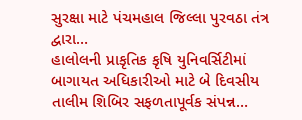સુરક્ષા માટે પંચમહાલ જિલ્લા પુરવઠા તંત્ર દ્વારા…
હાલોલની પ્રાકૃતિક કૃષિ યુનિવર્સિટીમાં બાગાયત અધિકારીઓ માટે બે દિવસીય તાલીમ શિબિર સફળતાપૂર્વક સંપન્ન…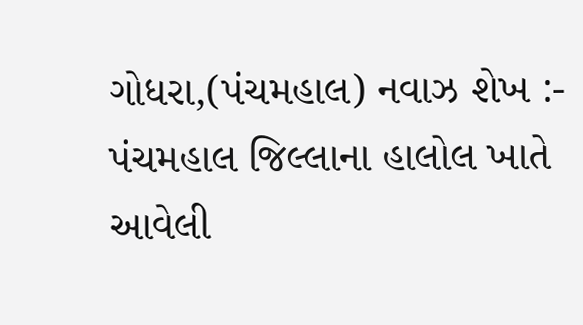ગોધરા,(પંચમહાલ) નવાઝ શેખ :- પંચમહાલ જિલ્લાના હાલોલ ખાતે આવેલી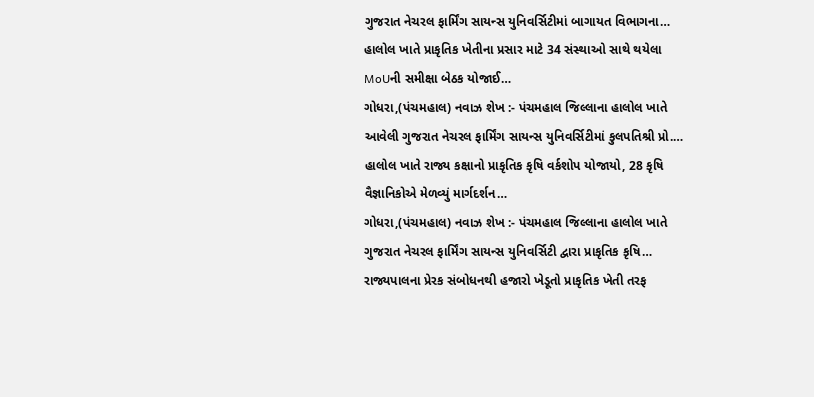ગુજરાત નેચરલ ફાર્મિંગ સાયન્સ યુનિવર્સિટીમાં બાગાયત વિભાગના…
હાલોલ ખાતે પ્રાકૃતિક ખેતીના પ્રસાર માટે 34 સંસ્થાઓ સાથે થયેલા MoUની સમીક્ષા બેઠક યોજાઈ…
ગોધરા,(પંચમહાલ) નવાઝ શેખ :- પંચમહાલ જિલ્લાના હાલોલ ખાતે આવેલી ગુજરાત નેચરલ ફાર્મિંગ સાયન્સ યુનિવર્સિટીમાં કુલપતિશ્રી પ્રો.…
હાલોલ ખાતે રાજ્ય કક્ષાનો પ્રાકૃતિક કૃષિ વર્કશોપ યોજાયો, 28 કૃષિ વૈજ્ઞાનિકોએ મેળવ્યું માર્ગદર્શન…
ગોધરા,(પંચમહાલ) નવાઝ શેખ :- પંચમહાલ જિલ્લાના હાલોલ ખાતે ગુજરાત નેચરલ ફાર્મિંગ સાયન્સ યુનિવર્સિટી દ્વારા પ્રાકૃતિક કૃષિ…
રાજ્યપાલના પ્રેરક સંબોધનથી હજારો ખેડૂતો પ્રાકૃતિક ખેતી તરફ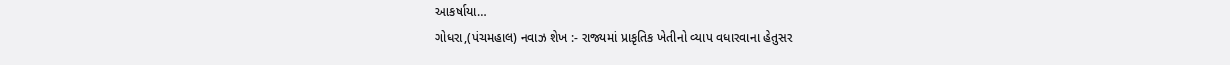આકર્ષાયા…
ગોધરા,(પંચમહાલ) નવાઝ શેખ :- રાજ્યમાં પ્રાકૃતિક ખેતીનો વ્યાપ વધારવાના હેતુસર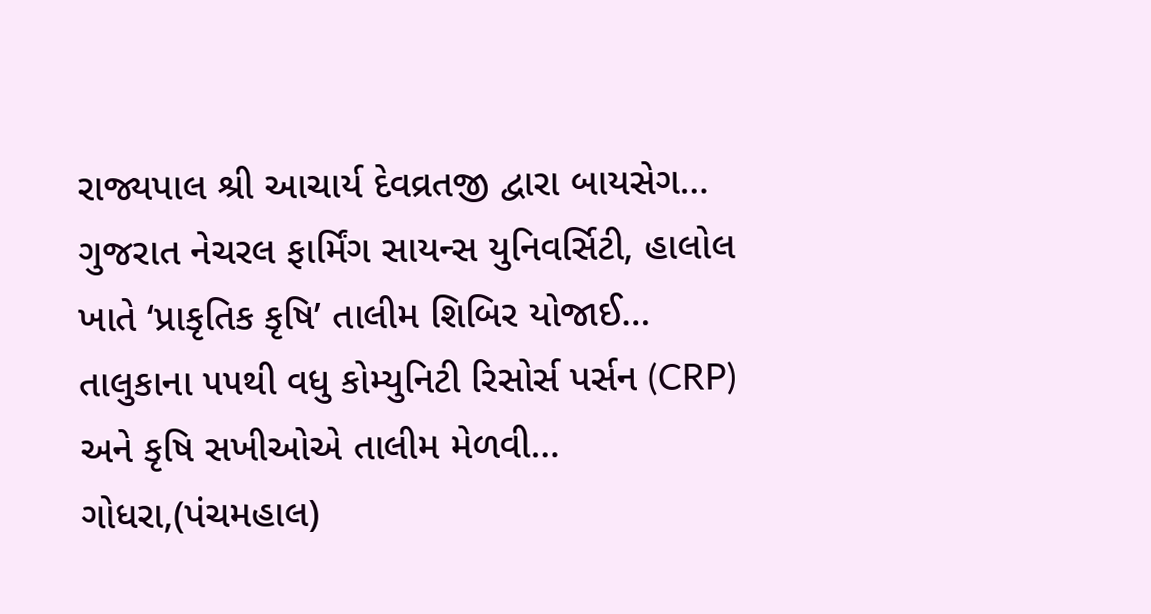રાજ્યપાલ શ્રી આચાર્ય દેવવ્રતજી દ્વારા બાયસેગ…
ગુજરાત નેચરલ ફાર્મિંગ સાયન્સ યુનિવર્સિટી, હાલોલ ખાતે ‘પ્રાકૃતિક કૃષિ’ તાલીમ શિબિર યોજાઈ… તાલુકાના ૫૫થી વધુ કોમ્યુનિટી રિસોર્સ પર્સન (CRP) અને કૃષિ સખીઓએ તાલીમ મેળવી…
ગોધરા,(પંચમહાલ)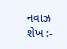નવાઝ શેખ :-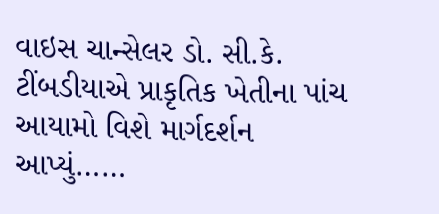વાઇસ ચાન્સેલર ડો. સી.કે. ટીંબડીયાએ પ્રાકૃતિક ખેતીના પાંચ આયામો વિશે માર્ગદર્શન આપ્યું……